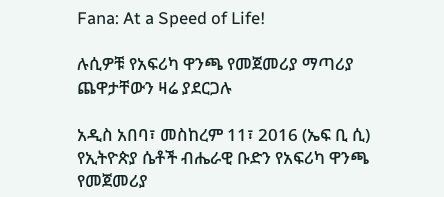Fana: At a Speed of Life!

ሉሲዎቹ የአፍሪካ ዋንጫ የመጀመሪያ ማጣሪያ ጨዋታቸውን ዛሬ ያደርጋሉ

አዲስ አበባ፣ መስከረም 11፣ 2016 (ኤፍ ቢ ሲ) የኢትዮጵያ ሴቶች ብሔራዊ ቡድን የአፍሪካ ዋንጫ የመጀመሪያ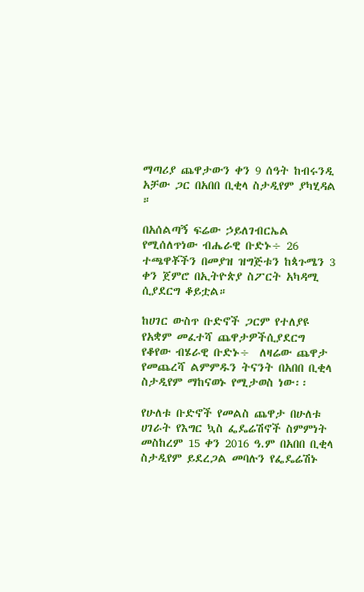ማጣሪያ ጨዋታውን ቀን 9 ሰዓት ከብሩንዲ አቻው ጋር በአበበ ቢቂላ ስታዲየም ያካሂዳል ።

በአሰልጣኝ ፍሬው ኃይለገብርኤል የሚሰለጥነው ብሔራዊ ቡድኑ÷ 26 ተጫዋቾችን በመያዝ ዝግጅቱን ከጳጉሜን 3 ቀን ጀምሮ በኢትዮጵያ ስፖርት አካዳሚ ሲያደርግ ቆይቷል።

ከሀገር ውስጥ ቡድኖች ጋርም የተለያዩ የአቋም መፈተሻ ጨዋታዎችሲያደርግ የቆየው ብሄራዊ ቡድኑ÷  ለዛሬው ጨዋታ የመጨረሻ ልምምዱን ትናንት በአበበ ቢቂላ ስታዲየም ማከናወኑ የሚታወስ ነው፡፡

የሁለቱ ቡድኖች የመልስ ጨዋታ በሁለቱ ሀገራት የእግር ኳስ ፌዴሬሽኖች ስምምነት መስከረም 15 ቀን 2016 ዓ.ም በአበበ ቢቂላ ስታዲየም ይደረጋል መባሉን የፌዴሬሽኑ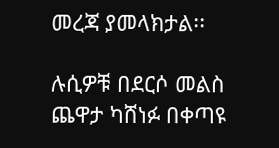መረጃ ያመላክታል፡፡

ሉሲዎቹ በደርሶ መልስ ጨዋታ ካሸነፉ በቀጣዩ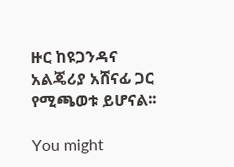ዙር ከዩጋንዳና አልጄሪያ አሸናፊ ጋር የሚጫወቱ ይሆናል፡፡

You might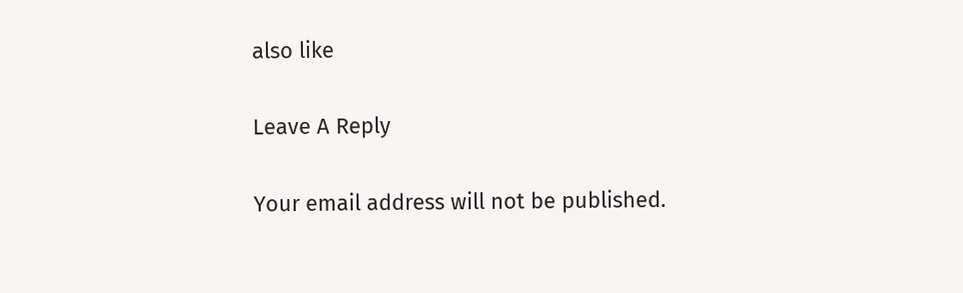also like

Leave A Reply

Your email address will not be published.